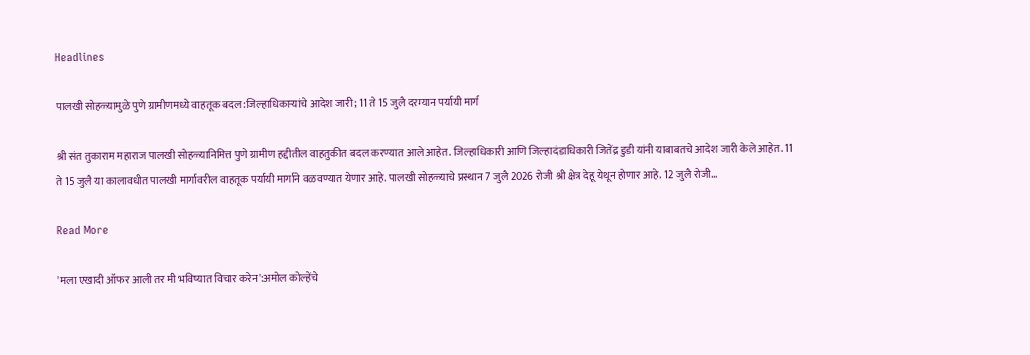Headlines

पालखी सोहळ्यामुळे पुणे ग्रामीणमध्ये वाहतूक बदल:जिल्हाधिकाऱ्यांचे आदेश जारी; 11 ते 15 जुलै दरम्यान पर्यायी मार्ग

श्री संत तुकाराम महाराज पालखी सोहळ्यानिमित्त पुणे ग्रामीण हद्दीतील वाहतुकीत बदल करण्यात आले आहेत. जिल्हाधिकारी आणि जिल्हादंडाधिकारी जितेंद्र डुडी यांनी याबाबतचे आदेश जारी केले आहेत. 11 ते 15 जुलै या कालावधीत पालखी मार्गावरील वाहतूक पर्यायी मार्गाने वळवण्यात येणार आहे. पालखी सोहळ्याचे प्रस्थान 7 जुलै 2026 रोजी श्री क्षेत्र देहू येथून होणार आहे. 12 जुलै रोजी…

Read More

'मला एखादी ऑफर आली तर मी भविष्यात विचार करेन':अमोल कोल्हेंचे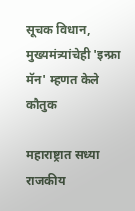सूचक विधान, मुख्यमंत्र्यांचेही 'इन्फ्रा मॅन' म्हणत केले कौतुक

महाराष्ट्रात सध्या राजकीय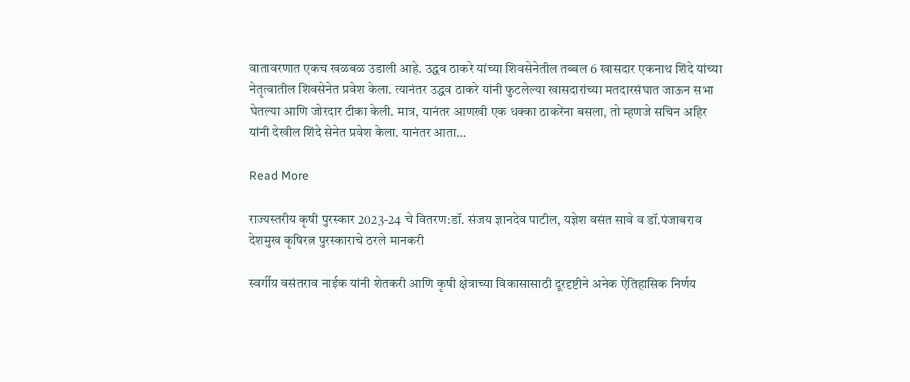वातावरणात एकच खळबळ उडाली आहे. उद्धव ठाकरे यांच्या शिवसेनेतील तब्बल 6 खासदार एकनाथ शिंदे यांच्या नेतृत्वातील शिवसेनेत प्रवेश केला. त्यानंतर उद्धव ठाकरे यांनी फुटलेल्या खासदारांच्या मतदारसंघात जाऊन सभा घेतल्या आणि जोरदार टीका केली. मात्र, यानंतर आणखी एक धक्का ठाकरेंना बसला, तो म्हणजे सचिन अहिर यांनी देखील शिंदे सेनेत प्रवेश केला. यानंतर आता…

Read More

राज्यस्तरीय कृषी पुरस्कार 2023-24 चे वितरण:डॉ. संजय ज्ञानदेव पाटील, यज्ञेश वसंत सावे व डॉ.पंजाबराव देशमुख कृषिरत्न पुरस्काराचे ठरले मानकरी

स्वर्गीय वसंतराव नाईक यांनी शेतकरी आणि कृषी क्षेत्राच्या विकासासाठी दूरदृष्टीने अनेक ऐतिहासिक निर्णय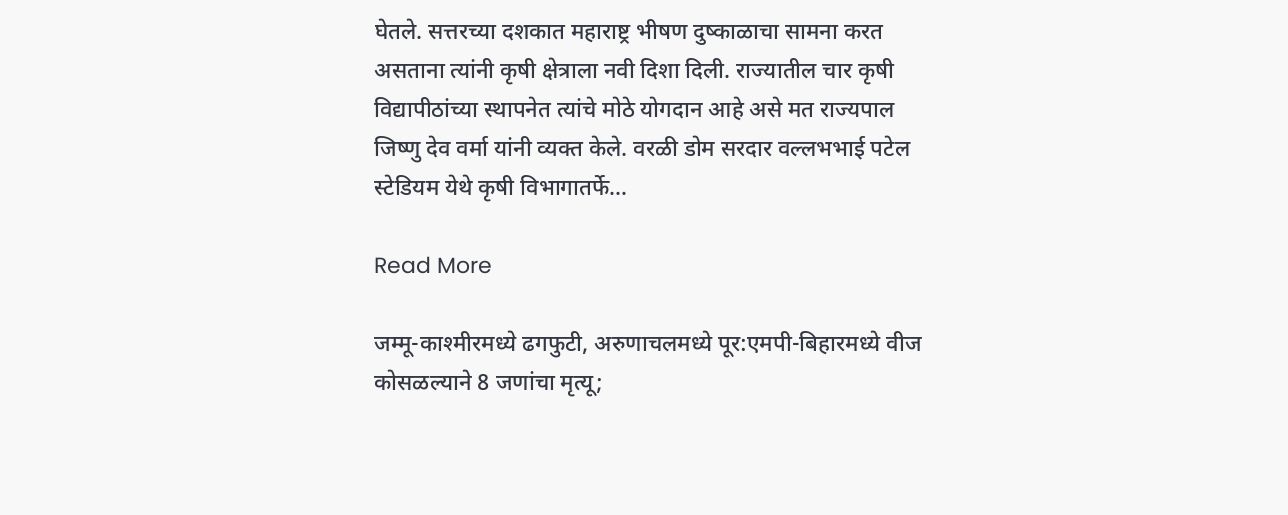घेतले. सत्तरच्या दशकात महाराष्ट्र भीषण दुष्काळाचा सामना करत असताना त्यांनी कृषी क्षेत्राला नवी दिशा दिली. राज्यातील चार कृषी विद्यापीठांच्या स्थापनेत त्यांचे मोठे योगदान आहे असे मत राज्यपाल जिष्णु देव वर्मा यांनी व्यक्त केले. वरळी डोम सरदार वल्लभभाई पटेल स्टेडियम येथे कृषी विभागातर्फे…

Read More

जम्मू-काश्मीरमध्ये ढगफुटी, अरुणाचलमध्ये पूर:एमपी-बिहारमध्ये वीज कोसळल्याने 8 जणांचा मृत्यू;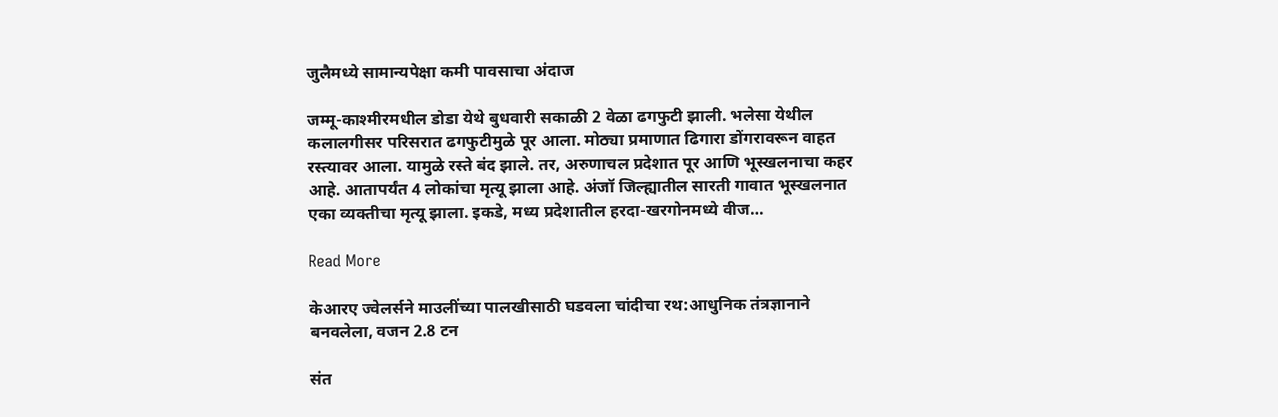जुलैमध्ये सामान्यपेक्षा कमी पावसाचा अंदाज

जम्मू-काश्मीरमधील डोडा येथे बुधवारी सकाळी 2 वेळा ढगफुटी झाली. भलेसा येथील कलालगीसर परिसरात ढगफुटीमुळे पूर आला. मोठ्या प्रमाणात ढिगारा डोंगरावरून वाहत रस्त्यावर आला. यामुळे रस्ते बंद झाले. तर, अरुणाचल प्रदेशात पूर आणि भूस्खलनाचा कहर आहे. आतापर्यंत 4 लोकांचा मृत्यू झाला आहे. अंजॉ जिल्ह्यातील सारती गावात भूस्खलनात एका व्यक्तीचा मृत्यू झाला. इकडे, मध्य प्रदेशातील हरदा-खरगोनमध्ये वीज…

Read More

केआरए ज्वेलर्सने माउलींच्या पालखीसाठी घडवला चांदीचा रथ:आधुनिक तंत्रज्ञानाने बनवलेला, वजन 2.8 टन

संत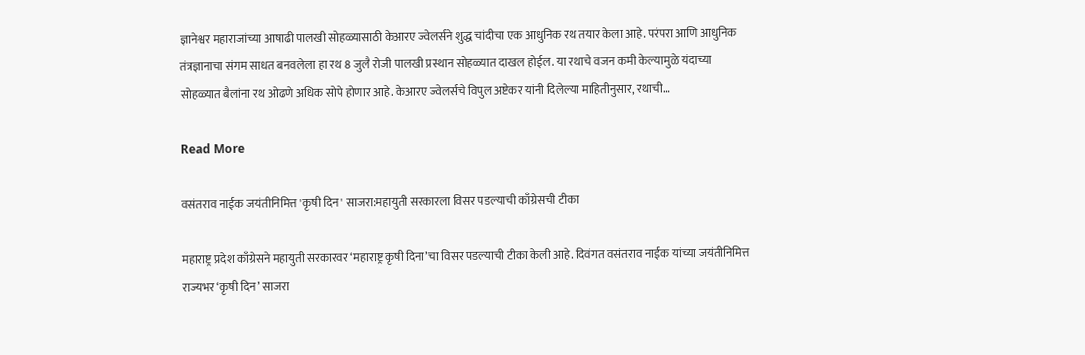ज्ञानेश्वर महाराजांच्या आषाढी पालखी सोहळ्यासाठी केआरए ज्वेलर्सने शुद्ध चांदीचा एक आधुनिक रथ तयार केला आहे. परंपरा आणि आधुनिक तंत्रज्ञानाचा संगम साधत बनवलेला हा रथ 8 जुलै रोजी पालखी प्रस्थान सोहळ्यात दाखल होईल. या रथाचे वजन कमी केल्यामुळे यंदाच्या सोहळ्यात बैलांना रथ ओढणे अधिक सोपे होणार आहे. केआरए ज्वेलर्सचे विपुल अष्टेकर यांनी दिलेल्या माहितीनुसार, रथाची…

Read More

वसंतराव नाईक जयंतीनिमित्त 'कृषी दिन' साजरा:महायुती सरकारला विसर पडल्याची काँग्रेसची टीका

महाराष्ट्र प्रदेश काँग्रेसने महायुती सरकारवर ‘महाराष्ट्र कृषी दिना’चा विसर पडल्याची टीका केली आहे. दिवंगत वसंतराव नाईक यांच्या जयंतीनिमित्त राज्यभर ‘कृषी दिन’ साजरा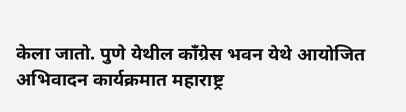केला जातो. पुणे येथील काँग्रेस भवन येथे आयोजित अभिवादन कार्यक्रमात महाराष्ट्र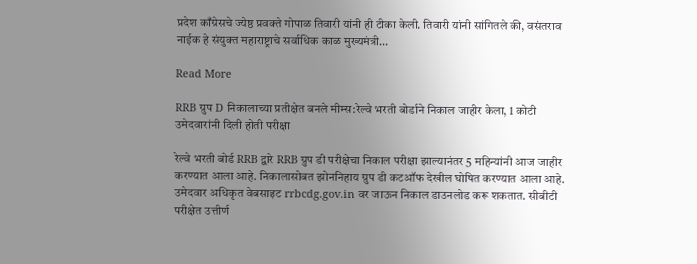प्रदेश काँग्रेसचे ज्येष्ठ प्रवक्ते गोपाळ तिवारी यांनी ही टीका केली. तिवारी यांनी सांगितले की, वसंतराव नाईक हे संयुक्त महाराष्ट्राचे सर्वाधिक काळ मुख्यमंत्री…

Read More

RRB ग्रुप D निकालाच्या प्रतीक्षेत बनले मीम्स:रेल्वे भरती बोर्डाने निकाल जाहीर केला, 1 कोटी उमेदवारांनी दिली होती परीक्षा

रेल्वे भरती बोर्ड RRB द्वारे RRB ग्रुप डी परीक्षेचा निकाल परीक्षा झाल्यानंतर 5 महिन्यांनी आज जाहीर करण्यात आला आहे. निकालासोबत झोननिहाय ग्रुप डी कटऑफ देखील घोषित करण्यात आला आहे. उमेदवार अधिकृत वेबसाइट rrbcdg.gov.in वर जाऊन निकाल डाउनलोड करू शकतात. सीबीटी परीक्षेत उत्तीर्ण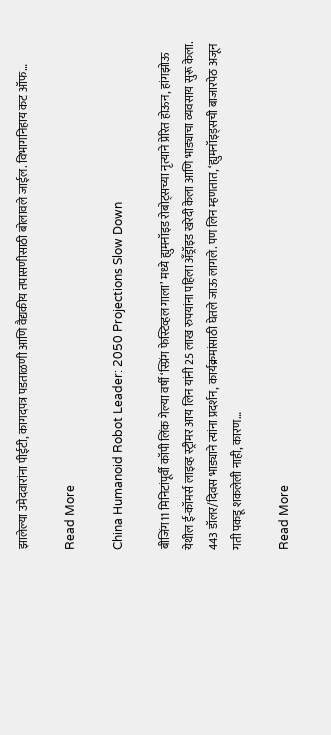झालेल्या उमेदवारांना पीईटी, कागदपत्र पडताळणी आणि वैद्यकीय तपासणीसाठी बोलावले जाईल. विभागनिहाय कट ऑफ…

Read More

China Humanoid Robot Leader: 2050 Projections Slow Down

बीजिंग11 मिनिटांपूर्वी कॉपी लिंक गेल्या वर्षी ‘स्प्रिंग फेस्टिव्हल गाला’ मध्ये ह्युमनॉइड रोबोट्सच्या नृत्याने प्रेरित होऊन, हांगझोऊ येथील ई-कॉमर्स लाइव्ह स्ट्रीमर आय लिन यांनी 25 लाख रुपयांना पहिला अँड्रॉइड खरेदी केला आणि भाड्याचा व्यवसाय सुरू केला. 443 डॉलर/दिवस भाड्याने त्यांना प्रदर्शन, कार्यक्रमांसाठी घेतले जाऊ लागले. पण लिन म्हणतात, ‘ह्युमनॉइड्सची बाजारपेठ अजून गती पकडू शकलेली नाही, कारण…

Read More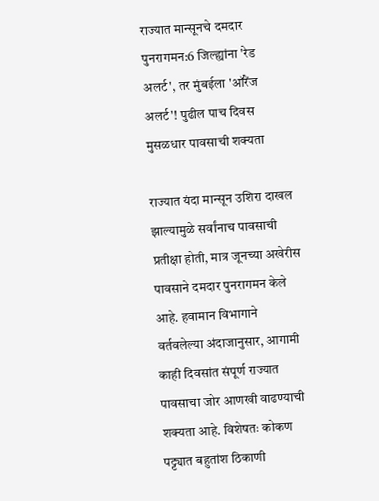राज्यात मान्सूनचे दमदार पुनरागमन:6 जिल्ह्यांना 'रेड अलर्ट', तर मुंबईला 'ऑरेंज अलर्ट'! पुढील पाच दिवस मुसळधार पावसाची शक्यता

राज्यात यंदा मान्सून उशिरा दाखल झाल्यामुळे सर्वांनाच पावसाची प्रतीक्षा होती, मात्र जूनच्या अखेरीस पावसाने दमदार पुनरागमन केले आहे. हवामान विभागाने वर्तवलेल्या अंदाजानुसार, आगामी काही दिवसांत संपूर्ण राज्यात पावसाचा जोर आणखी वाढण्याची शक्यता आहे. विशेषतः कोकण पट्ट्यात बहुतांश ठिकाणी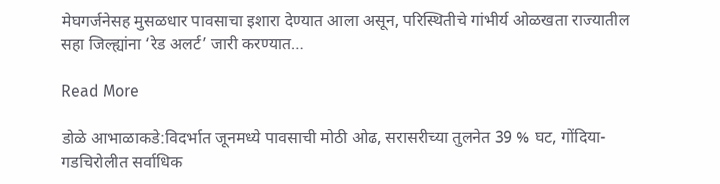मेघगर्जनेसह मुसळधार पावसाचा इशारा देण्यात आला असून, परिस्थितीचे गांभीर्य ओळखता राज्यातील सहा जिल्ह्यांना ‘रेड अलर्ट’ जारी करण्यात…

Read More

डोळे आभाळाकडे:विदर्भात जूनमध्ये पावसाची मोठी ओढ, सरासरीच्या तुलनेत 39 % घट, गोंदिया-गडचिरोलीत सर्वाधिक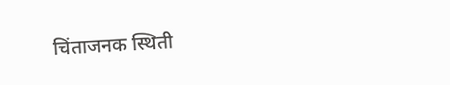चिंताजनक स्थिती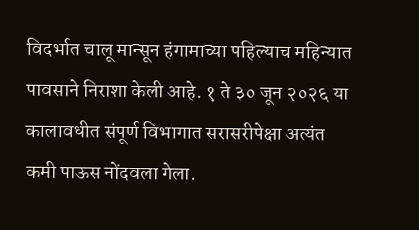विदर्भात चालू मान्सून हंगामाच्या पहिल्याच महिन्यात पावसाने निराशा केली आहे. १ ते ३० जून २०२६ या कालावधीत संपूर्ण विभागात सरासरीपेक्षा अत्यंत कमी पाऊस नोंदवला गेला.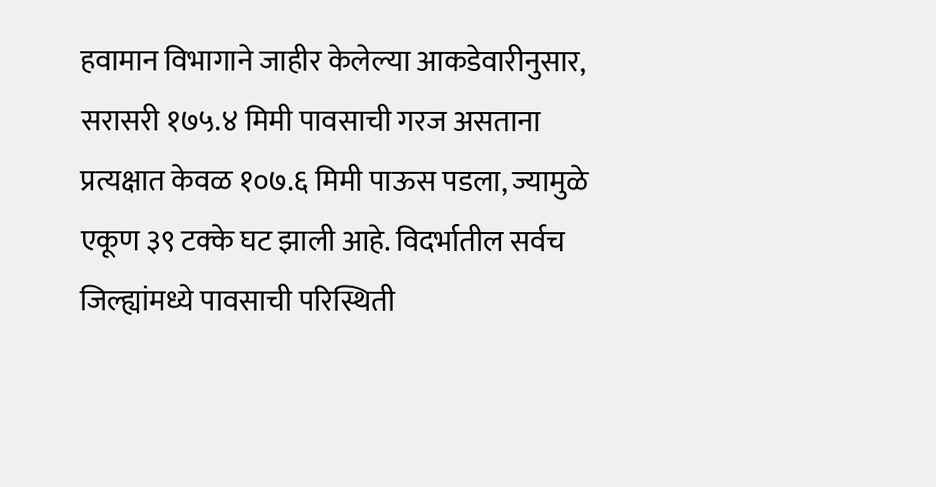हवामान विभागाने जाहीर केलेल्या आकडेवारीनुसार, सरासरी १७५.४ मिमी पावसाची गरज असताना प्रत्यक्षात केवळ १०७.६ मिमी पाऊस पडला, ज्यामुळे एकूण ३९ टक्के घट झाली आहे. विदर्भातील सर्वच जिल्ह्यांमध्ये पावसाची परिस्थिती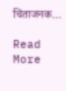चिंताजनक…

Read More